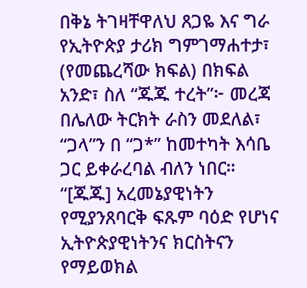በቅኔ ትገዛቸዋለህ ጸጋዬ እና ግራ የኢትዮጵያ ታሪክ ግምገማሐተታ፣
(የመጨረሻው ክፍል) በክፍል አንድ፣ ስለ “ጁጁ ተረት”፦ መረጃ በሌለው ትርክት ራስን መደለል፣ “ጋላ”ን በ “ጋ*” ከመተካት እሳቤ ጋር ይቀራረባል ብለን ነበር። “[ጁጁ] አረመኔያዊነትን የሚያንጸባርቅ ፍጹም ባዕድ የሆነና ኢትዮጵያዊነትንና ክርስትናን የማይወክል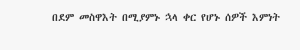በደም መስዋእት በሚያምኑ ኋላ ቀር የሆኑ ሰዎች እምነት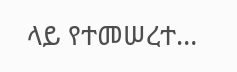ላይ የተመሠረተ…